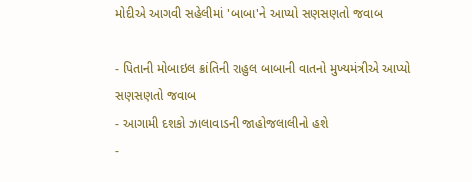મોદીએ આગવી સહેલીમાં 'બાબા'ને આપ્યો સણસણતો જવાબ

- પિતાની મોબાઇલ ક્રાંતિની રાહુલ બાબાની વાતનો મુખ્યમંત્રીએ આપ્યો સણસણતો જવાબ
- આગામી દશકો ઝાલાવાડની જાહોજલાલીનો હશે
-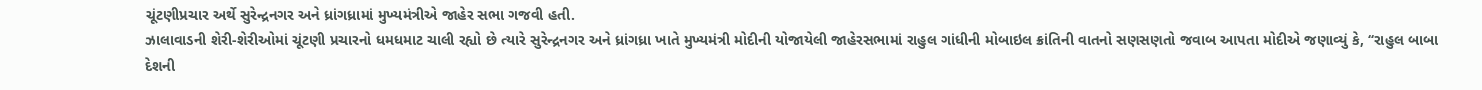ચૂંટણીપ્રચાર અર્થે સુરેન્દ્રનગર અને ધ્રાંગધ્રામાં મુખ્યમંત્રીએ જાહેર સભા ગજવી હતી.
ઝાલાવાડની શેરી-શેરીઓમાં ચૂંટણી પ્રચારનો ધમધમાટ ચાલી રહ્યો છે ત્યારે સુરેન્દ્રનગર અને ધ્રાંગધ્રા ખાતે મુખ્યમંત્રી મોદીની યોજાયેલી જાહેરસભામાં રાહુલ ગાંધીની મોબાઇલ ક્રાંતિની વાતનો સણસણતો જવાબ આપતા મોદીએ જણાવ્યું કે, ‘‘રાહુલ બાબા દેશની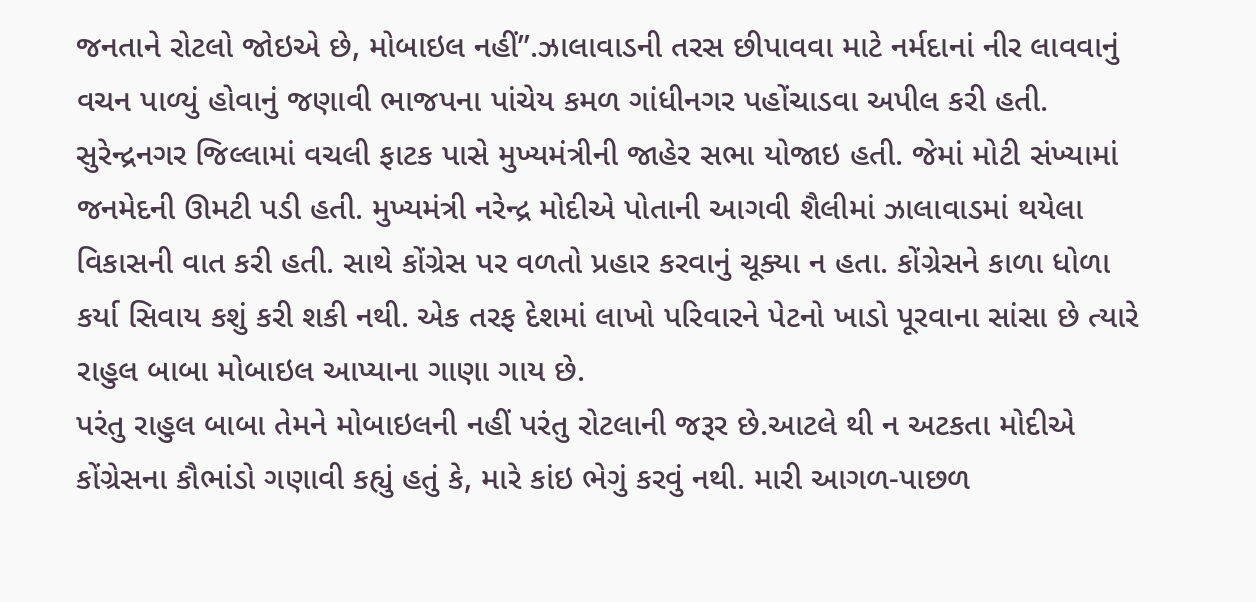જનતાને રોટલો જોઇએ છે, મોબાઇલ નહીં’’.ઝાલાવાડની તરસ છીપાવવા માટે નર્મદાનાં નીર લાવવાનું વચન પાળ્યું હોવાનું જણાવી ભાજપના પાંચેય કમળ ગાંધીનગર પહોંચાડવા અપીલ કરી હતી.
સુરેન્દ્રનગર જિલ્લામાં વચલી ફાટક પાસે મુખ્યમંત્રીની જાહેર સભા યોજાઇ હતી. જેમાં મોટી સંખ્યામાં જનમેદની ઊમટી પડી હતી. મુખ્યમંત્રી નરેન્દ્ર મોદીએ પોતાની આગવી શૈલીમાં ઝાલાવાડમાં થયેલા વિકાસની વાત કરી હતી. સાથે કોંગ્રેસ પર વળતો પ્રહાર કરવાનું ચૂક્યા ન હતા. કોંગ્રેસને કાળા ધોળા કર્યા સિવાય કશું કરી શકી નથી. એક તરફ દેશમાં લાખો પરિવારને પેટનો ખાડો પૂરવાના સાંસા છે ત્યારે રાહુલ બાબા મોબાઇલ આપ્યાના ગાણા ગાય છે.
પરંતુ રાહુલ બાબા તેમને મોબાઇલની નહીં પરંતુ રોટલાની જરૂર છે.આટલે થી ન અટકતા મોદીએ કોંગ્રેસના કૌભાંડો ગણાવી કહ્યું હતું કે, મારે કાંઇ ભેગું કરવું નથી. મારી આગળ-પાછળ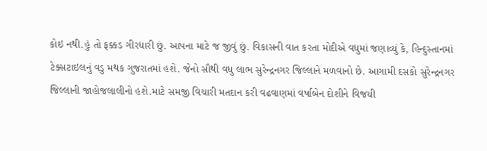કોઇ નથી.હું તો ફક્કડ ગીરધારી છું. આપના માટે જ જીવું છું. વિકાસની વાત કરતા મોદીએ વધુમાં જણાવ્યું કે, હિન્દુસ્તાનમાં ટેક્સટાઇલનું વડુ મથક ગુજરાતમાં હશે. જેનો સૌથી વધુ લાભ સુરેન્દ્રનગર જિલ્લાને મળવાનો છે. આગામી દસકો સુરેન્દ્રનગર જિલ્લાની જાહોજલાલીનો હશે.માટે સમજી વિચારી મતદાન કરી વઢવાણમાં વર્ષાબેન દોશીને વિજયી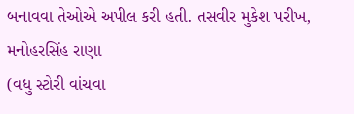બનાવવા તેઓએ અપીલ કરી હતી. તસવીર મુકેશ પરીખ, મનોહરસિંહ રાણા
(વધુ સ્ટોરી વાંચવા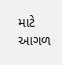માટે આગળ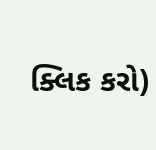ક્લિક કરો)